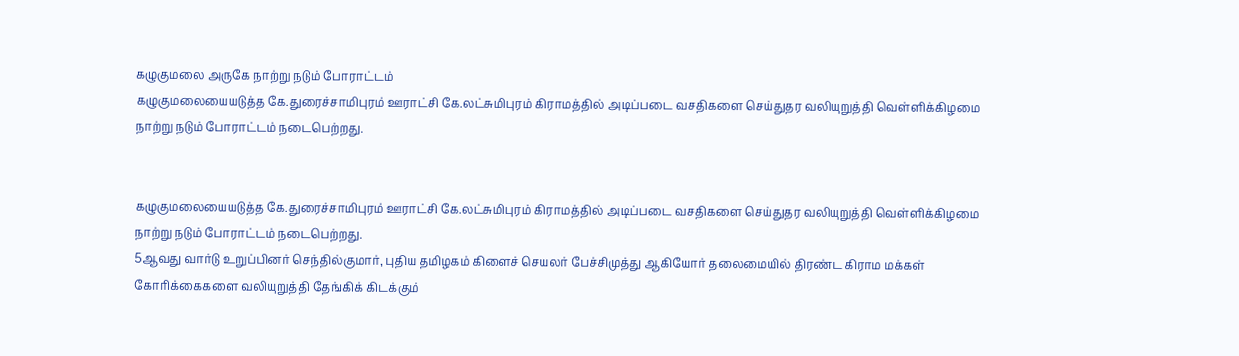கழுகுமலை அருகே நாற்று நடும் போராட்டம்
கழுகுமலையையடுத்த கே.துரைச்சாமிபுரம் ஊராட்சி கே.லட்சுமிபுரம் கிராமத்தில் அடிப்படை வசதிகளை செய்துதர வலியுறுத்தி வெள்ளிக்கிழமை நாற்று நடும் போராட்டம் நடைபெற்றது.


கழுகுமலையையடுத்த கே.துரைச்சாமிபுரம் ஊராட்சி கே.லட்சுமிபுரம் கிராமத்தில் அடிப்படை வசதிகளை செய்துதர வலியுறுத்தி வெள்ளிக்கிழமை நாற்று நடும் போராட்டம் நடைபெற்றது.
5ஆவது வார்டு உறுப்பினர் செந்தில்குமார், புதிய தமிழகம் கிளைச் செயலர் பேச்சிமுத்து ஆகியோர் தலைமையில் திரண்ட கிராம மக்கள் கோரிக்கைகளை வலியுறுத்தி தேங்கிக் கிடக்கும்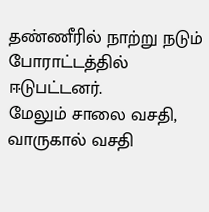தண்ணீரில் நாற்று நடும் போராட்டத்தில் ஈடுபட்டனர்.
மேலும் சாலை வசதி, வாருகால் வசதி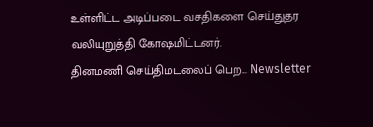உள்ளிட்ட அடிப்படை வசதிகளை செய்துதர வலியுறுத்தி கோஷமிட்டனர்.
தினமணி செய்திமடலைப் பெற... Newsletter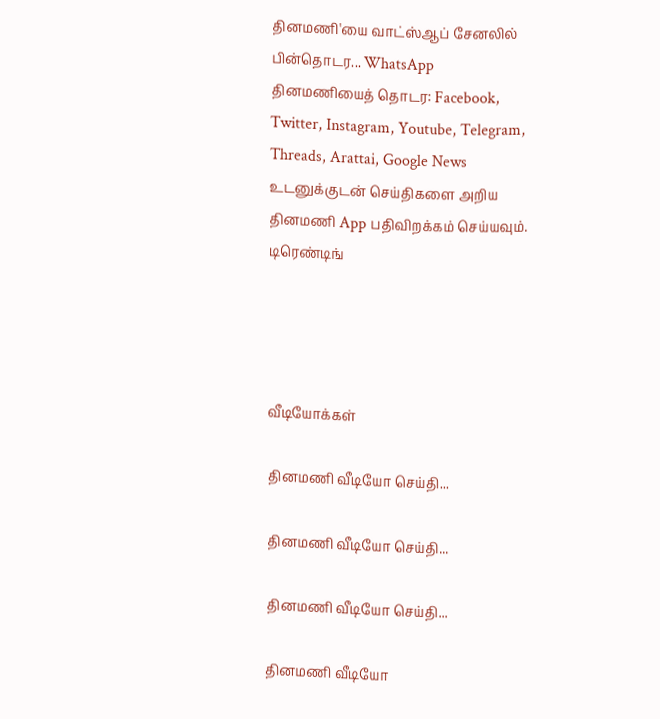தினமணி'யை வாட்ஸ்ஆப் சேனலில் பின்தொடர... WhatsApp
தினமணியைத் தொடர: Facebook, Twitter, Instagram, Youtube, Telegram, Threads, Arattai, Google News
உடனுக்குடன் செய்திகளை அறிய தினமணி App பதிவிறக்கம் செய்யவும்.
டிரெண்டிங்




வீடியோக்கள்

தினமணி வீடியோ செய்தி...

தினமணி வீடியோ செய்தி...

தினமணி வீடியோ செய்தி...

தினமணி வீடியோ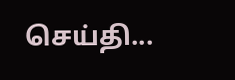செய்தி...